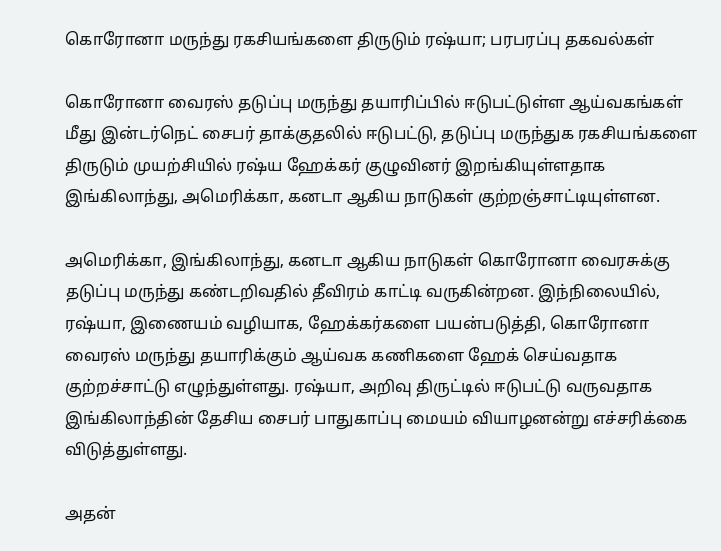கொரோனா மருந்து ரகசியங்களை திருடும் ரஷ்யா; பரபரப்பு தகவல்கள்

கொரோனா வைரஸ் தடுப்பு மருந்து தயாரிப்பில் ஈடுபட்டுள்ள ஆய்வகங்கள் மீது இன்டர்நெட் சைபர் தாக்குதலில் ஈடுபட்டு, தடுப்பு மருந்துக ரகசியங்களை திருடும் முயற்சியில் ரஷ்ய ஹேக்கர் குழுவினர் இறங்கியுள்ளதாக இங்கிலாந்து, அமெரிக்கா, கனடா ஆகிய நாடுகள் குற்றஞ்சாட்டியுள்ளன.

அமெரிக்கா, இங்கிலாந்து, கனடா ஆகிய நாடுகள் கொரோனா வைரசுக்கு தடுப்பு மருந்து கண்டறிவதில் தீவிரம் காட்டி வருகின்றன. இந்நிலையில், ரஷ்யா, இணையம் வழியாக, ஹேக்கர்களை பயன்படுத்தி, கொரோனா வைரஸ் மருந்து தயாரிக்கும் ஆய்வக கணிகளை ஹேக் செய்வதாக குற்றச்சாட்டு எழுந்துள்ளது. ரஷ்யா, அறிவு திருட்டில் ஈடுபட்டு வருவதாக இங்கிலாந்தின் தேசிய சைபர் பாதுகாப்பு மையம் வியாழனன்று எச்சரிக்கை விடுத்துள்ளது.

அதன்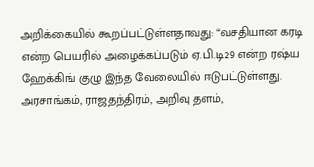அறிக்கையில் கூறப்பட்டுள்ளதாவது: “வசதியான கரடி என்ற பெயரில் அழைக்கப்படும் ஏ.பி.டி29 என்ற ரஷ்ய ஹேக்கிங் குழு இந்த வேலையில் ஈடுபட்டுள்ளது. அரசாங்கம், ராஜதந்திரம், அறிவு தளம்,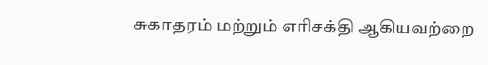சுகாதரம் மற்றும் எரிசக்தி ஆகியவற்றை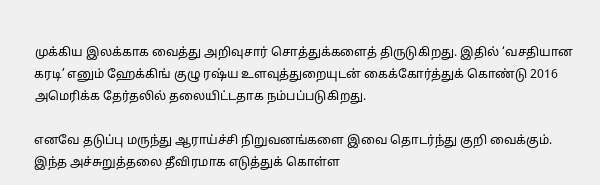முக்கிய இலக்காக வைத்து அறிவுசார் சொத்துக்களைத் திருடுகிறது. இதில் ‘வசதியான கரடி’ எனும் ஹேக்கிங் குழு ரஷ்ய உளவுத்துறையுடன் கைக்கோர்த்துக் கொண்டு 2016 அமெரிக்க தேர்தலில் தலையிட்டதாக நம்பப்படுகிறது.

எனவே தடுப்பு மருந்து ஆராய்ச்சி நிறுவனங்களை இவை தொடர்ந்து குறி வைக்கும். இந்த அச்சுறுத்தலை தீவிரமாக எடுத்துக் கொள்ள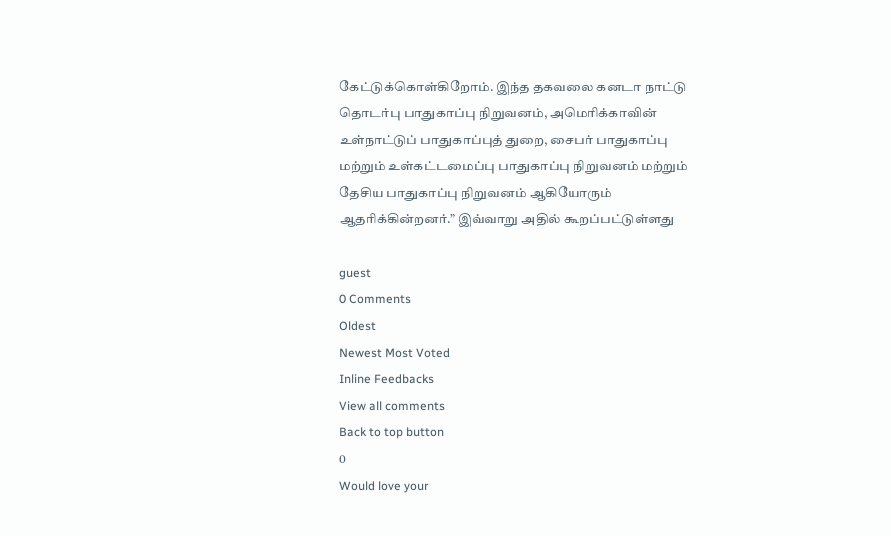கேட்டுக்கொள்கிறோம். இந்த தகவலை கனடா நாட்டு தொடர்பு பாதுகாப்பு நிறுவனம், அமெரிக்காவின் உள்நாட்டுப் பாதுகாப்புத் துறை, சைபர் பாதுகாப்பு மற்றும் உள்கட்டமைப்பு பாதுகாப்பு நிறுவனம் மற்றும் தேசிய பாதுகாப்பு நிறுவனம் ஆகியோரும் ஆதரிக்கின்றனர்.” இவ்வாறு அதில் கூறப்பட்டுள்ளது

guest
0 Comments
Oldest
Newest Most Voted
Inline Feedbacks
View all comments
Back to top button
0
Would love your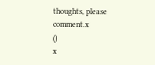thoughts, please comment.x
()
x